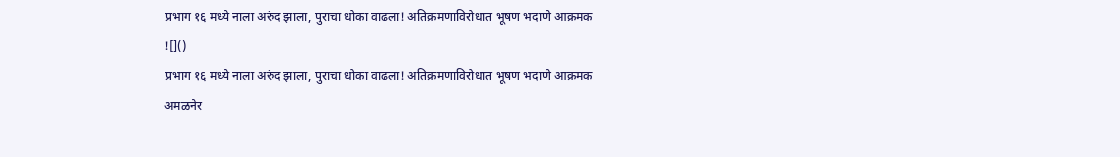प्रभाग १६ मध्ये नाला अरुंद झाला, पुराचा धोका वाढला! अतिक्रमणाविरोधात भूषण भदाणे आक्रमक
![]()
प्रभाग १६ मध्ये नाला अरुंद झाला, पुराचा धोका वाढला! अतिक्रमणाविरोधात भूषण भदाणे आक्रमक
अमळनेर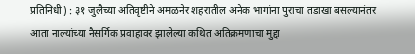प्रतिनिधी) : ३१ जुलैच्या अतिवृष्टीने अमळनेर शहरातील अनेक भागांना पुराचा तडाखा बसल्यानंतर आता नाल्यांच्या नैसर्गिक प्रवाहावर झालेल्या कथित अतिक्रमणाचा मुद्दा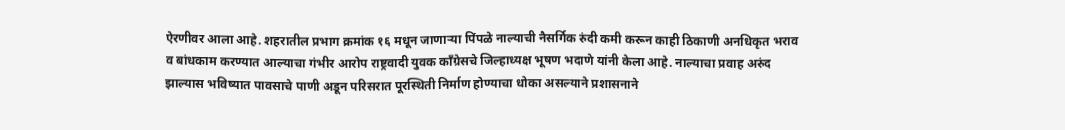ऐरणीवर आला आहे. शहरातील प्रभाग क्रमांक १६ मधून जाणाऱ्या पिंपळे नाल्याची नैसर्गिक रुंदी कमी करून काही ठिकाणी अनधिकृत भराव व बांधकाम करण्यात आल्याचा गंभीर आरोप राष्ट्रवादी युवक काँग्रेसचे जिल्हाध्यक्ष भूषण भदाणे यांनी केला आहे. नाल्याचा प्रवाह अरुंद झाल्यास भविष्यात पावसाचे पाणी अडून परिसरात पूरस्थिती निर्माण होण्याचा धोका असल्याने प्रशासनाने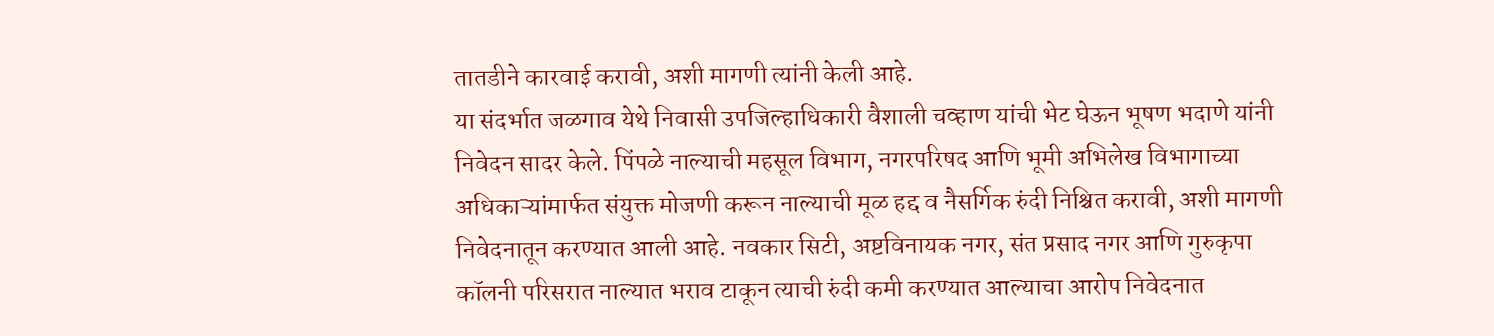तातडीने कारवाई करावी, अशी मागणी त्यांनी केली आहे.
या संदर्भात जळगाव येथे निवासी उपजिल्हाधिकारी वैशाली चव्हाण यांची भेट घेऊन भूषण भदाणे यांनी निवेदन सादर केले. पिंपळे नाल्याची महसूल विभाग, नगरपरिषद आणि भूमी अभिलेख विभागाच्या अधिकाऱ्यांमार्फत संयुक्त मोजणी करून नाल्याची मूळ हद्द व नैसर्गिक रुंदी निश्चित करावी, अशी मागणी निवेदनातून करण्यात आली आहे. नवकार सिटी, अष्टविनायक नगर, संत प्रसाद नगर आणि गुरुकृपा कॉलनी परिसरात नाल्यात भराव टाकून त्याची रुंदी कमी करण्यात आल्याचा आरोप निवेदनात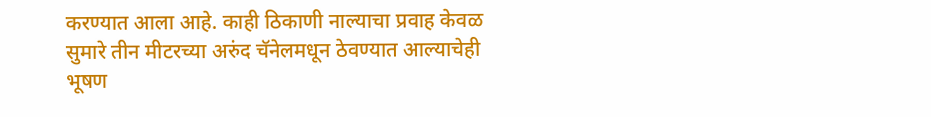करण्यात आला आहे. काही ठिकाणी नाल्याचा प्रवाह केवळ सुमारे तीन मीटरच्या अरुंद चॅनेलमधून ठेवण्यात आल्याचेही भूषण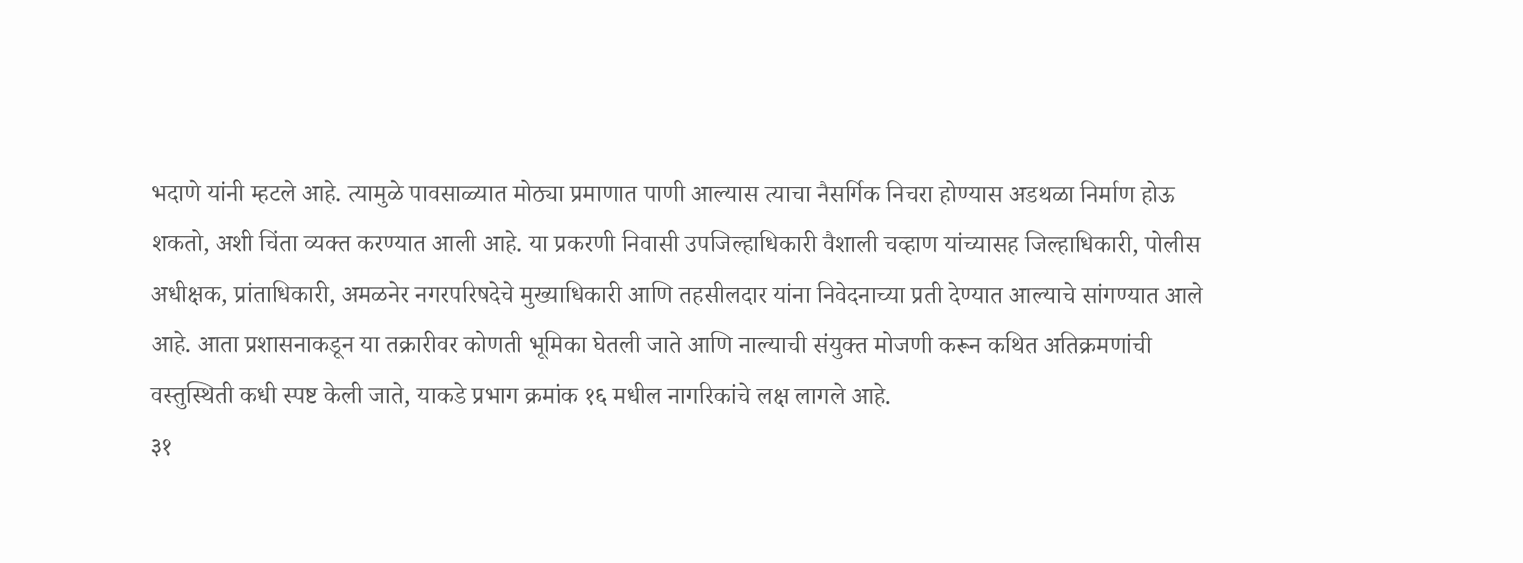भदाणे यांनी म्हटले आहे. त्यामुळे पावसाळ्यात मोठ्या प्रमाणात पाणी आल्यास त्याचा नैसर्गिक निचरा होण्यास अडथळा निर्माण होऊ शकतो, अशी चिंता व्यक्त करण्यात आली आहे. या प्रकरणी निवासी उपजिल्हाधिकारी वैशाली चव्हाण यांच्यासह जिल्हाधिकारी, पोलीस अधीक्षक, प्रांताधिकारी, अमळनेर नगरपरिषदेचे मुख्याधिकारी आणि तहसीलदार यांना निवेदनाच्या प्रती देण्यात आल्याचे सांगण्यात आले आहे. आता प्रशासनाकडून या तक्रारीवर कोणती भूमिका घेतली जाते आणि नाल्याची संयुक्त मोजणी करून कथित अतिक्रमणांची वस्तुस्थिती कधी स्पष्ट केली जाते, याकडे प्रभाग क्रमांक १६ मधील नागरिकांचे लक्ष लागले आहे.
३१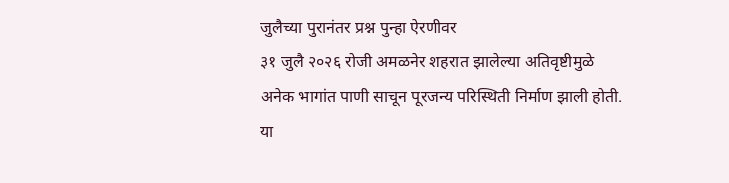जुलैच्या पुरानंतर प्रश्न पुन्हा ऐरणीवर
३१ जुलै २०२६ रोजी अमळनेर शहरात झालेल्या अतिवृष्टीमुळे अनेक भागांत पाणी साचून पूरजन्य परिस्थिती निर्माण झाली होती. या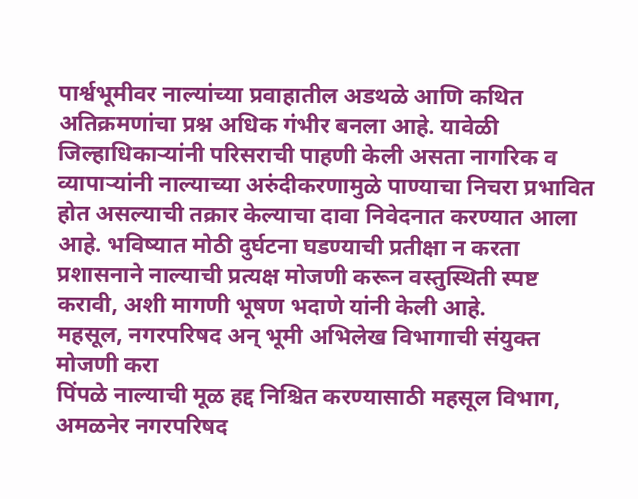पार्श्वभूमीवर नाल्यांच्या प्रवाहातील अडथळे आणि कथित अतिक्रमणांचा प्रश्न अधिक गंभीर बनला आहे. यावेळी जिल्हाधिकाऱ्यांनी परिसराची पाहणी केली असता नागरिक व व्यापाऱ्यांनी नाल्याच्या अरुंदीकरणामुळे पाण्याचा निचरा प्रभावित होत असल्याची तक्रार केल्याचा दावा निवेदनात करण्यात आला आहे. भविष्यात मोठी दुर्घटना घडण्याची प्रतीक्षा न करता प्रशासनाने नाल्याची प्रत्यक्ष मोजणी करून वस्तुस्थिती स्पष्ट करावी, अशी मागणी भूषण भदाणे यांनी केली आहे.
महसूल, नगरपरिषद अन् भूमी अभिलेख विभागाची संयुक्त मोजणी करा
पिंपळे नाल्याची मूळ हद्द निश्चित करण्यासाठी महसूल विभाग, अमळनेर नगरपरिषद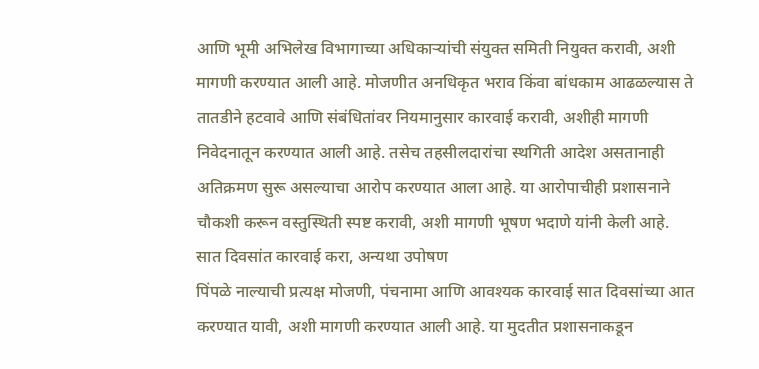आणि भूमी अभिलेख विभागाच्या अधिकाऱ्यांची संयुक्त समिती नियुक्त करावी, अशी मागणी करण्यात आली आहे. मोजणीत अनधिकृत भराव किंवा बांधकाम आढळल्यास ते तातडीने हटवावे आणि संबंधितांवर नियमानुसार कारवाई करावी, अशीही मागणी निवेदनातून करण्यात आली आहे. तसेच तहसीलदारांचा स्थगिती आदेश असतानाही अतिक्रमण सुरू असल्याचा आरोप करण्यात आला आहे. या आरोपाचीही प्रशासनाने चौकशी करून वस्तुस्थिती स्पष्ट करावी, अशी मागणी भूषण भदाणे यांनी केली आहे.
सात दिवसांत कारवाई करा, अन्यथा उपोषण
पिंपळे नाल्याची प्रत्यक्ष मोजणी, पंचनामा आणि आवश्यक कारवाई सात दिवसांच्या आत करण्यात यावी, अशी मागणी करण्यात आली आहे. या मुदतीत प्रशासनाकडून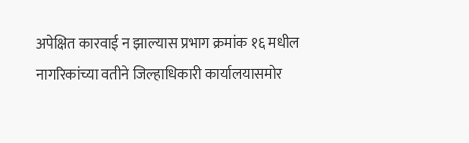अपेक्षित कारवाई न झाल्यास प्रभाग क्रमांक १६ मधील नागरिकांच्या वतीने जिल्हाधिकारी कार्यालयासमोर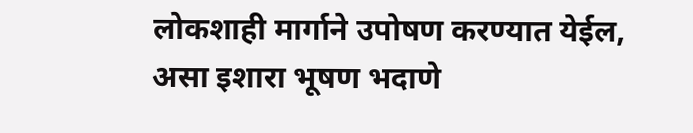लोकशाही मार्गाने उपोषण करण्यात येईल, असा इशारा भूषण भदाणे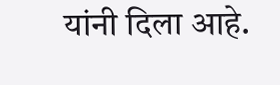यांनी दिला आहे.